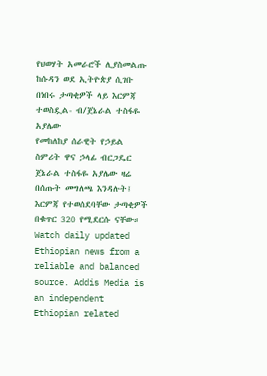የህወሃት አመራሮች ሊያስመልጡ ከሱዳን ወደ ኢትዮጵያ ሲገቡ በነበሩ ታጣቂዎች ላይ እርምጃ ተወስዷል- ብ/ጀኔራል ተስፋዬ አያሌው
የመከለከያ ሰራዊት የኃይል ስምሪት ዋና ኃላፊ ብርጋዴር ጀኔራል ተስፋዬ አያሌው ዛሬ በሰጡት መግለጫ እንዳሉት፤ እርምጃ የተወሰደባቸው ታጣቂዎች በቁጥር 320 የሚደርሱ ናቸው።
Watch daily updated Ethiopian news from a reliable and balanced source. Addis Media is an independent Ethiopian related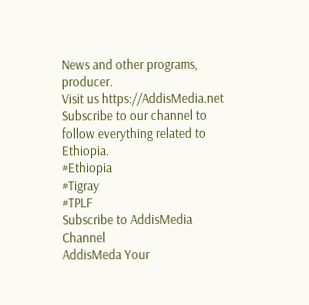News and other programs, producer.
Visit us https://AddisMedia.net Subscribe to our channel to follow everything related to Ethiopia.
#Ethiopia
#Tigray
#TPLF
Subscribe to AddisMedia Channel
AddisMeda Your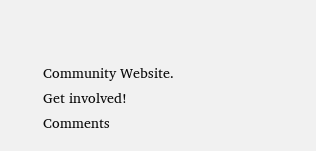Community Website.
Get involved!
Comments